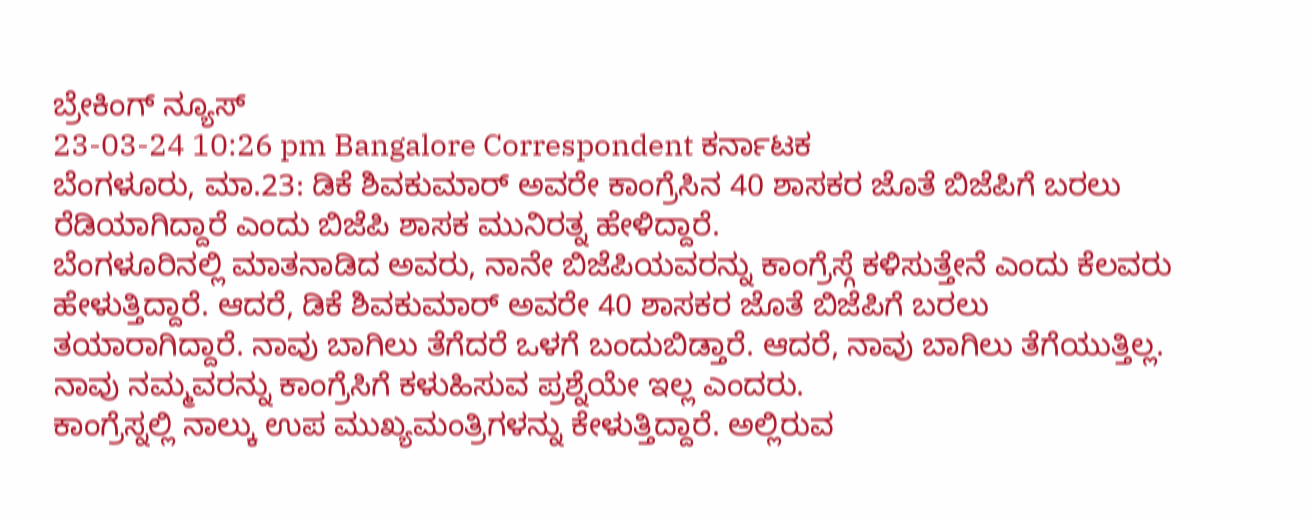ಬ್ರೇಕಿಂಗ್ ನ್ಯೂಸ್
23-03-24 10:26 pm Bangalore Correspondent ಕರ್ನಾಟಕ
ಬೆಂಗಳೂರು, ಮಾ.23: ಡಿಕೆ ಶಿವಕುಮಾರ್ ಅವರೇ ಕಾಂಗ್ರೆಸಿನ 40 ಶಾಸಕರ ಜೊತೆ ಬಿಜೆಪಿಗೆ ಬರಲು ರೆಡಿಯಾಗಿದ್ದಾರೆ ಎಂದು ಬಿಜೆಪಿ ಶಾಸಕ ಮುನಿರತ್ನ ಹೇಳಿದ್ದಾರೆ.
ಬೆಂಗಳೂರಿನಲ್ಲಿ ಮಾತನಾಡಿದ ಅವರು, ನಾನೇ ಬಿಜೆಪಿಯವರನ್ನು ಕಾಂಗ್ರೆಸ್ಗೆ ಕಳಿಸುತ್ತೇನೆ ಎಂದು ಕೆಲವರು ಹೇಳುತ್ತಿದ್ದಾರೆ. ಆದರೆ, ಡಿಕೆ ಶಿವಕುಮಾರ್ ಅವರೇ 40 ಶಾಸಕರ ಜೊತೆ ಬಿಜೆಪಿಗೆ ಬರಲು ತಯಾರಾಗಿದ್ದಾರೆ. ನಾವು ಬಾಗಿಲು ತೆಗೆದರೆ ಒಳಗೆ ಬಂದುಬಿಡ್ತಾರೆ. ಆದರೆ, ನಾವು ಬಾಗಿಲು ತೆಗೆಯುತ್ತಿಲ್ಲ. ನಾವು ನಮ್ಮವರನ್ನು ಕಾಂಗ್ರೆಸಿಗೆ ಕಳುಹಿಸುವ ಪ್ರಶ್ನೆಯೇ ಇಲ್ಲ ಎಂದರು.
ಕಾಂಗ್ರೆಸ್ನಲ್ಲಿ ನಾಲ್ಕು ಉಪ ಮುಖ್ಯಮಂತ್ರಿಗಳನ್ನು ಕೇಳುತ್ತಿದ್ದಾರೆ. ಅಲ್ಲಿರುವ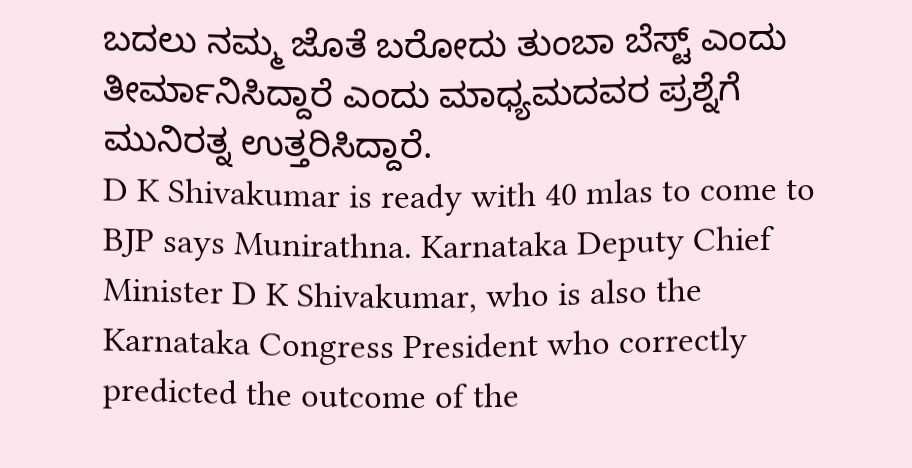ಬದಲು ನಮ್ಮ ಜೊತೆ ಬರೋದು ತುಂಬಾ ಬೆಸ್ಟ್ ಎಂದು ತೀರ್ಮಾನಿಸಿದ್ದಾರೆ ಎಂದು ಮಾಧ್ಯಮದವರ ಪ್ರಶ್ನೆಗೆ ಮುನಿರತ್ನ ಉತ್ತರಿಸಿದ್ದಾರೆ.
D K Shivakumar is ready with 40 mlas to come to BJP says Munirathna. Karnataka Deputy Chief Minister D K Shivakumar, who is also the Karnataka Congress President who correctly predicted the outcome of the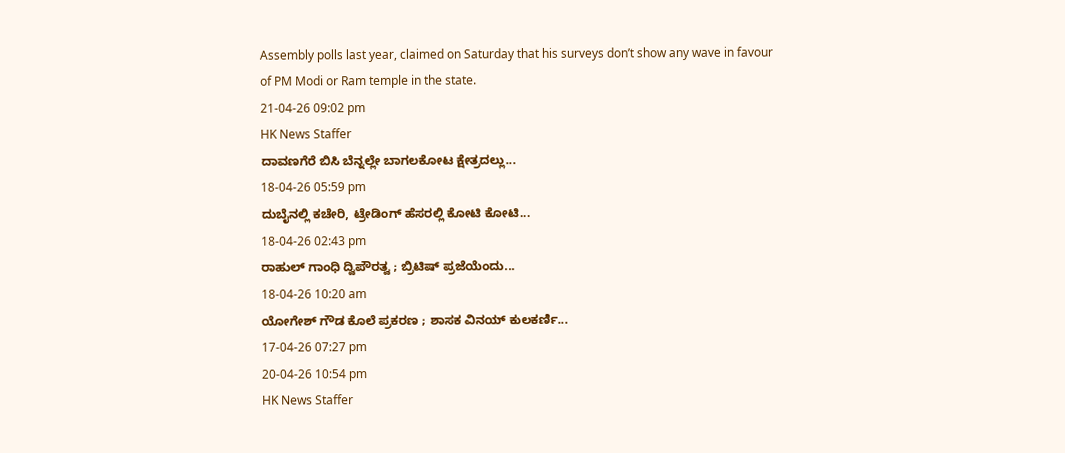Assembly polls last year, claimed on Saturday that his surveys don’t show any wave in favour of PM Modi or Ram temple in the state.
21-04-26 09:02 pm
HK News Staffer
ದಾವಣಗೆರೆ ಬಿಸಿ ಬೆನ್ನಲ್ಲೇ ಬಾಗಲಕೋಟ ಕ್ಷೇತ್ರದಲ್ಲು...
18-04-26 05:59 pm
ದುಬೈನಲ್ಲಿ ಕಚೇರಿ, ಟ್ರೇಡಿಂಗ್ ಹೆಸರಲ್ಲಿ ಕೋಟಿ ಕೋಟಿ...
18-04-26 02:43 pm
ರಾಹುಲ್ ಗಾಂಧಿ ದ್ವಿಪೌರತ್ವ ; ಬ್ರಿಟಿಷ್ ಪ್ರಜೆಯೆಂದು...
18-04-26 10:20 am
ಯೋಗೇಶ್ ಗೌಡ ಕೊಲೆ ಪ್ರಕರಣ ; ಶಾಸಕ ವಿನಯ್ ಕುಲಕರ್ಣಿ...
17-04-26 07:27 pm
20-04-26 10:54 pm
HK News Staffer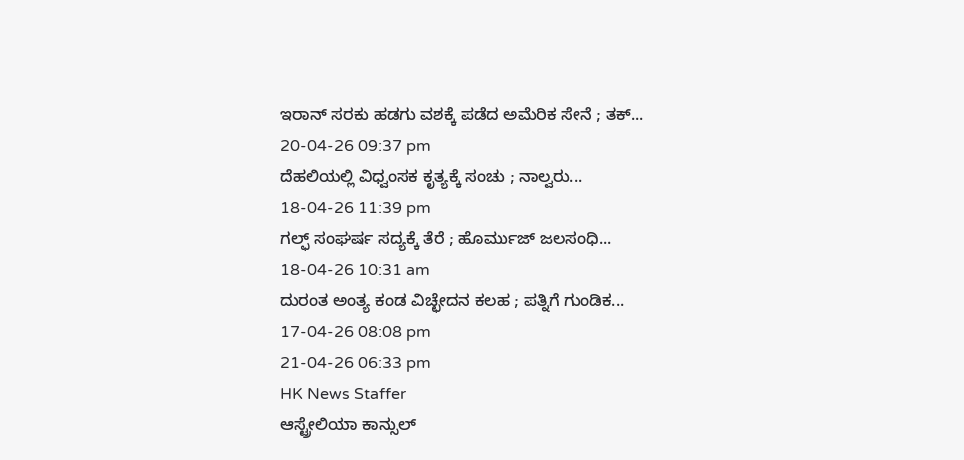ಇರಾನ್ ಸರಕು ಹಡಗು ವಶಕ್ಕೆ ಪಡೆದ ಅಮೆರಿಕ ಸೇನೆ ; ತಕ್...
20-04-26 09:37 pm
ದೆಹಲಿಯಲ್ಲಿ ವಿಧ್ವಂಸಕ ಕೃತ್ಯಕ್ಕೆ ಸಂಚು ; ನಾಲ್ವರು...
18-04-26 11:39 pm
ಗಲ್ಫ್ ಸಂಘರ್ಷ ಸದ್ಯಕ್ಕೆ ತೆರೆ ; ಹೊರ್ಮುಜ್ ಜಲಸಂಧಿ...
18-04-26 10:31 am
ದುರಂತ ಅಂತ್ಯ ಕಂಡ ವಿಚ್ಛೇದನ ಕಲಹ ; ಪತ್ನಿಗೆ ಗುಂಡಿಕ...
17-04-26 08:08 pm
21-04-26 06:33 pm
HK News Staffer
ಆಸ್ಟ್ರೇಲಿಯಾ ಕಾನ್ಸುಲ್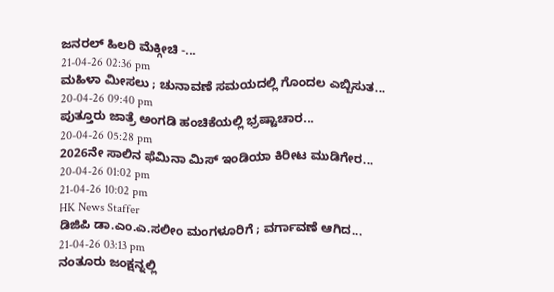ಜನರಲ್ ಹಿಲರಿ ಮೆಕ್ಗೀಚಿ -...
21-04-26 02:36 pm
ಮಹಿಳಾ ಮೀಸಲು ; ಚುನಾವಣೆ ಸಮಯದಲ್ಲಿ ಗೊಂದಲ ಎಬ್ಬಿಸುತ...
20-04-26 09:40 pm
ಪುತ್ತೂರು ಜಾತ್ರೆ ಅಂಗಡಿ ಹಂಚಿಕೆಯಲ್ಲಿ ಭ್ರಷ್ಟಾಚಾರ...
20-04-26 05:28 pm
2026ನೇ ಸಾಲಿನ ಫೆಮಿನಾ ಮಿಸ್ ಇಂಡಿಯಾ ಕಿರೀಟ ಮುಡಿಗೇರ...
20-04-26 01:02 pm
21-04-26 10:02 pm
HK News Staffer
ಡಿಜಿಪಿ ಡಾ.ಎಂ.ಎ.ಸಲೀಂ ಮಂಗಳೂರಿಗೆ ; ವರ್ಗಾವಣೆ ಆಗಿದ...
21-04-26 03:13 pm
ನಂತೂರು ಜಂಕ್ಷನ್ನಲ್ಲಿ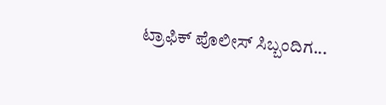ಟ್ರಾಫಿಕ್ ಪೊಲೀಸ್ ಸಿಬ್ಬಂದಿಗ...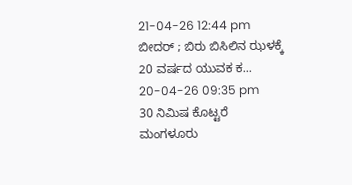21-04-26 12:44 pm
ಬೀದರ್ ; ಬಿರು ಬಿಸಿಲಿನ ಝಳಕ್ಕೆ 20 ವರ್ಷದ ಯುವಕ ಕ...
20-04-26 09:35 pm
30 ನಿಮಿಷ ಕೊಟ್ಟರೆ ಮಂಗಳೂರು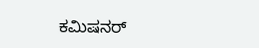ಕಮಿಷನರ್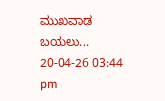ಮುಖವಾಡ ಬಯಲು...
20-04-26 03:44 pm